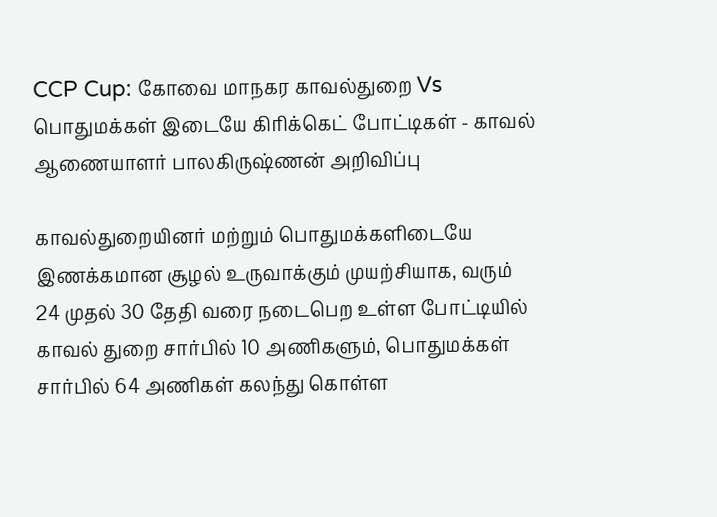CCP Cup: கோவை மாநகர காவல்துறை Vs பொதுமக்கள் இடையே கிரிக்கெட் போட்டிகள் - காவல் ஆணையாளர் பாலகிருஷ்ணன் அறிவிப்பு

காவல்துறையினர் மற்றும் பொதுமக்களிடையே இணக்கமான சூழல் உருவாக்கும் முயற்சியாக, வரும் 24 முதல் 30 தேதி வரை நடைபெற உள்ள போட்டியில் காவல் துறை சார்பில் 10 அணிகளும், பொதுமக்கள் சார்பில் 64 அணிகள் கலந்து கொள்ள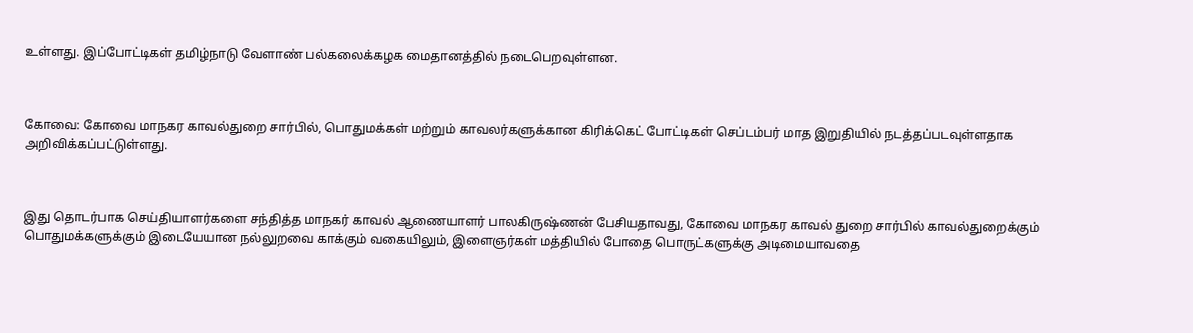உள்ளது. இப்போட்டிகள் தமிழ்நாடு வேளாண் பல்கலைக்கழக மைதானத்தில் நடைபெறவுள்ளன.



கோவை: கோவை மாநகர காவல்துறை சார்பில், பொதுமக்கள் மற்றும் காவலர்களுக்கான கிரிக்கெட் போட்டிகள் செப்டம்பர் மாத இறுதியில் நடத்தப்படவுள்ளதாக அறிவிக்கப்பட்டுள்ளது.



இது தொடர்பாக செய்தியாளர்களை சந்தித்த மாநகர் காவல் ஆணையாளர் பாலகிருஷ்ணன் பேசியதாவது, கோவை மாநகர காவல் துறை சார்பில் காவல்துறைக்கும் பொதுமக்களுக்கும் இடையேயான நல்லுறவை காக்கும் வகையிலும், இளைஞர்கள் மத்தியில் போதை பொருட்களுக்கு அடிமையாவதை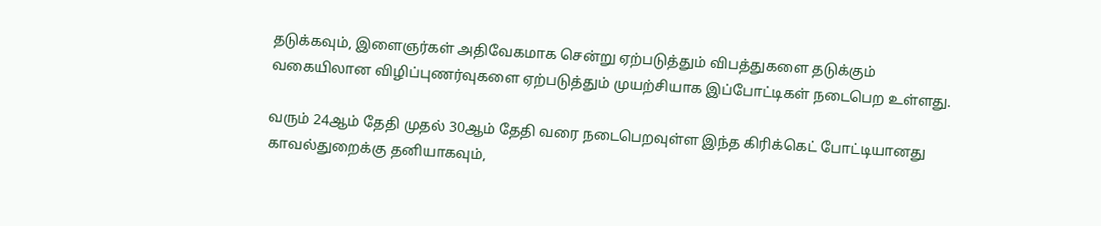தடுக்கவும், இளைஞர்கள் அதிவேகமாக சென்று ஏற்படுத்தும் விபத்துகளை தடுக்கும் வகையிலான விழிப்புணர்வுகளை ஏற்படுத்தும் முயற்சியாக இப்போட்டிகள் நடைபெற உள்ளது.

வரும் 24ஆம் தேதி முதல் 30ஆம் தேதி வரை நடைபெறவுள்ள இந்த கிரிக்கெட் போட்டியானது காவல்துறைக்கு தனியாகவும்,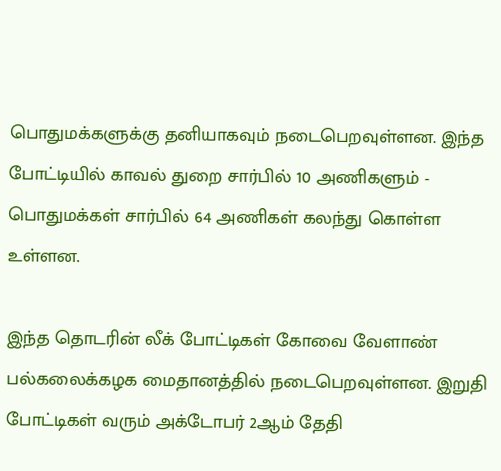பொதுமக்களுக்கு தனியாகவும் நடைபெறவுள்ளன. இந்த போட்டியில் காவல் துறை சார்பில் 10 அணிகளும் - பொதுமக்கள் சார்பில் 64 அணிகள் கலந்து கொள்ள உள்ளன.

இந்த தொடரின் லீக் போட்டிகள் கோவை வேளாண் பல்கலைக்கழக மைதானத்தில் நடைபெறவுள்ளன. இறுதி போட்டிகள் வரும் அக்டோபர் 2ஆம் தேதி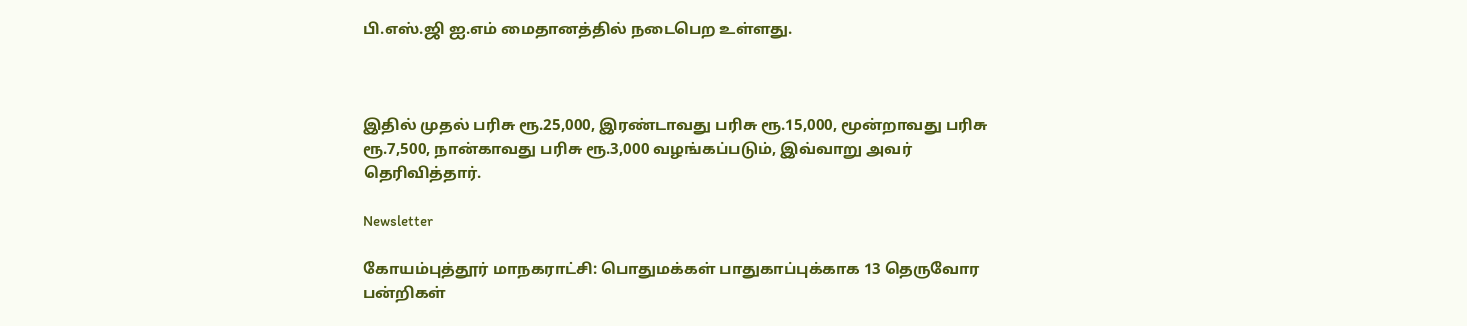பி.எஸ்.ஜி ஐ.எம் மைதானத்தில் நடைபெற உள்ளது.



இதில் முதல் பரிசு ரூ.25,000, இரண்டாவது பரிசு ரூ.15,000, மூன்றாவது பரிசு ரூ.7,500, நான்காவது பரிசு ரூ.3,000 வழங்கப்படும், இவ்வாறு அவர் தெரிவித்தார்.

Newsletter

கோயம்புத்தூர் மாநகராட்சி: பொதுமக்கள் பாதுகாப்புக்காக 13 தெருவோர பன்றிகள்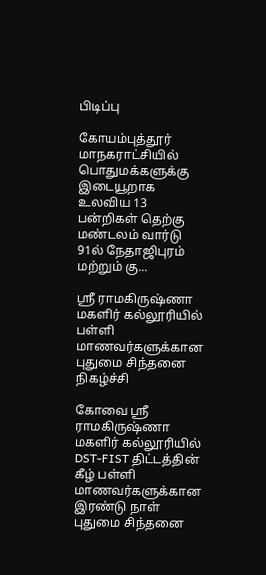பிடிப்பு

கோயம்புத்தூர் மாநகராட்சியில் பொதுமக்களுக்கு இடையூறாக உலவிய 13 பன்றிகள் தெற்கு மண்டலம் வார்டு 91ல் நேதாஜிபுரம் மற்றும் கு...

ஸ்ரீ ராமகிருஷ்ணா மகளிர் கல்லூரியில் பள்ளி மாணவர்களுக்கான புதுமை சிந்தனை நிகழ்ச்சி

கோவை ஸ்ரீ ராமகிருஷ்ணா மகளிர் கல்லூரியில் DST-FIST திட்டத்தின் கீழ் பள்ளி மாணவர்களுக்கான இரண்டு நாள் புதுமை சிந்தனை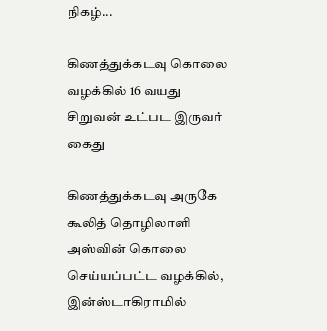நிகழ்...

கிணத்துக்கடவு கொலை வழக்கில் 16 வயது சிறுவன் உட்பட இருவர் கைது

கிணத்துக்கடவு அருகே கூலித் தொழிலாளி அஸ்வின் கொலை செய்யப்பட்ட வழக்கில், இன்ஸ்டாகிராமில்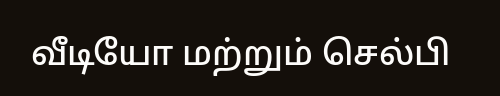வீடியோ மற்றும் செல்பி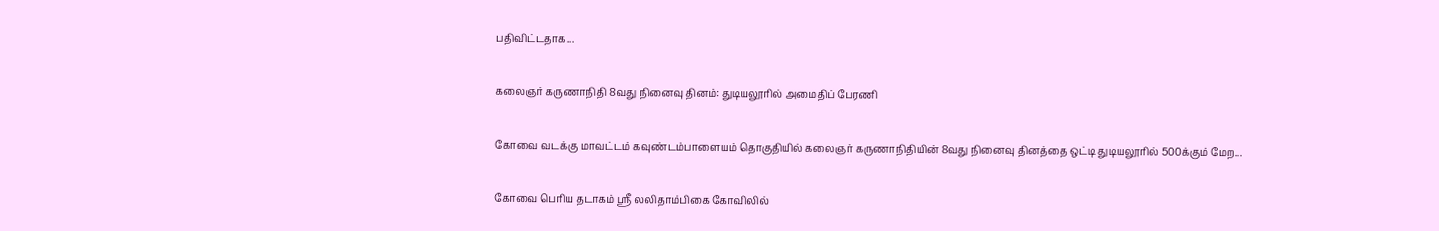பதிவிட்டதாக...

கலைஞர் கருணாநிதி 8வது நினைவு தினம்: துடியலூரில் அமைதிப் பேரணி

கோவை வடக்கு மாவட்டம் கவுண்டம்பாளையம் தொகுதியில் கலைஞர் கருணாநிதியின் 8வது நினைவு தினத்தை ஒட்டி துடியலூரில் 500க்கும் மேற...

கோவை பெரிய தடாகம் ஸ்ரீ லலிதாம்பிகை கோவிலில்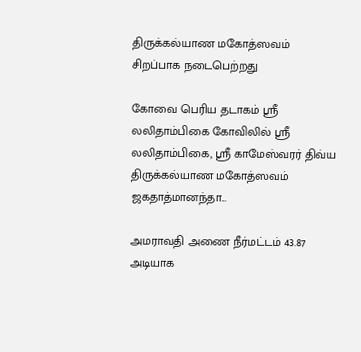திருக்கல்யாண மகோத்ஸவம் சிறப்பாக நடைபெற்றது

கோவை பெரிய தடாகம் ஸ்ரீ லலிதாம்பிகை கோவிலில் ஸ்ரீ லலிதாம்பிகை, ஸ்ரீ காமேஸ்வரர் திவ்ய திருக்கல்யாண மகோத்ஸவம் ஜகதாத்மானந்தா...

அமராவதி அணை நீர்மட்டம் 43.87 அடியாக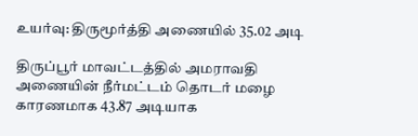உயர்வு: திருமூர்த்தி அணையில் 35.02 அடி

திருப்பூர் மாவட்டத்தில் அமராவதி அணையின் நீர்மட்டம் தொடர் மழை காரணமாக 43.87 அடியாக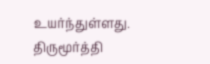உயர்ந்துள்ளது. திருமூர்த்தி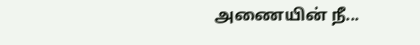அணையின் நீ...